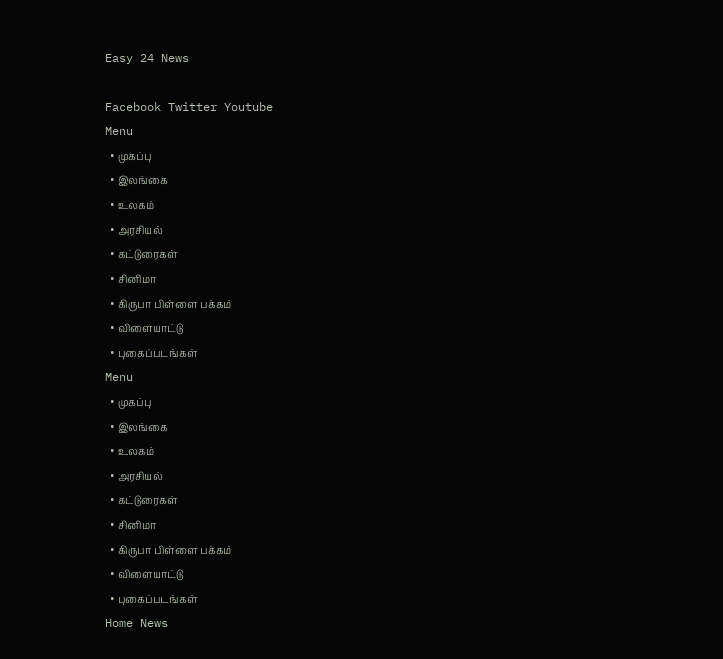Easy 24 News

Facebook Twitter Youtube
Menu
  • முகப்பு
  • இலங்கை
  • உலகம்
  • அரசியல்
  • கட்டுரைகள்
  • சினிமா
  • கிருபா பிள்ளை பக்கம்
  • விளையாட்டு
  • புகைப்படங்கள்
Menu
  • முகப்பு
  • இலங்கை
  • உலகம்
  • அரசியல்
  • கட்டுரைகள்
  • சினிமா
  • கிருபா பிள்ளை பக்கம்
  • விளையாட்டு
  • புகைப்படங்கள்
Home News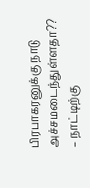பிரபாகரனுக்கு நாடு அச்சமடைந்துள்ளதா?? – நாட்டிற்கு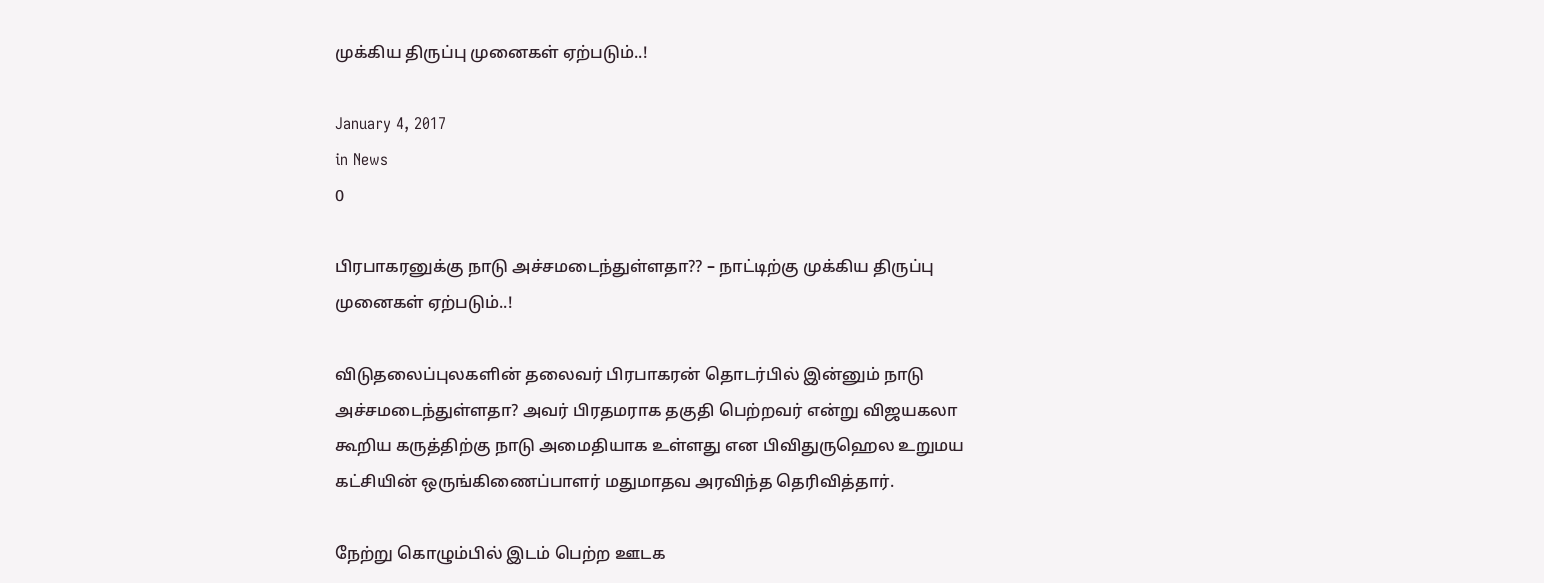முக்கிய திருப்பு முனைகள் ஏற்படும்..!

January 4, 2017
in News
0

பிரபாகரனுக்கு நாடு அச்சமடைந்துள்ளதா?? – நாட்டிற்கு முக்கிய திருப்பு முனைகள் ஏற்படும்..!

விடுதலைப்புலகளின் தலைவர் பிரபாகரன் தொடர்பில் இன்னும் நாடு அச்சமடைந்துள்ளதா? அவர் பிரதமராக தகுதி பெற்றவர் என்று விஜயகலா கூறிய கருத்திற்கு நாடு அமைதியாக உள்ளது என பிவிதுருஹெல உறுமய கட்சியின் ஒருங்கிணைப்பாளர் மதுமாதவ அரவிந்த தெரிவித்தார்.

நேற்று கொழும்பில் இடம் பெற்ற ஊடக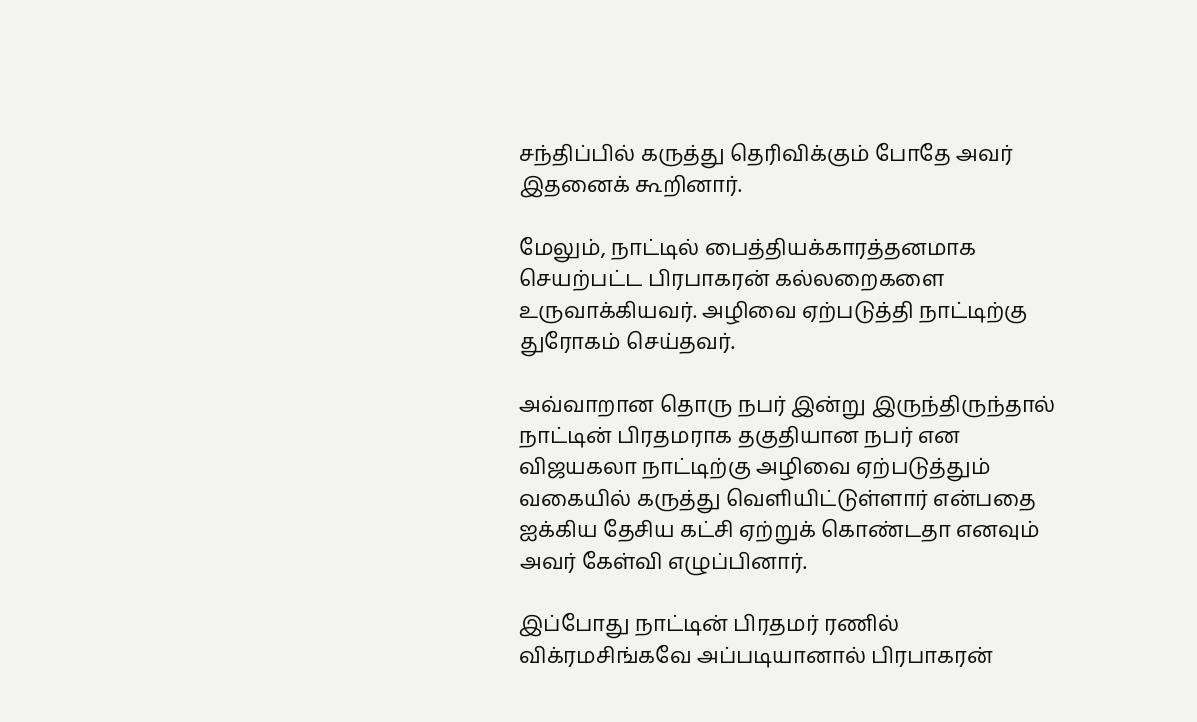சந்திப்பில் கருத்து தெரிவிக்கும் போதே அவர் இதனைக் கூறினார்.

மேலும், நாட்டில் பைத்தியக்காரத்தனமாக செயற்பட்ட பிரபாகரன் கல்லறைகளை உருவாக்கியவர். அழிவை ஏற்படுத்தி நாட்டிற்கு துரோகம் செய்தவர்.

அவ்வாறான தொரு நபர் இன்று இருந்திருந்தால் நாட்டின் பிரதமராக தகுதியான நபர் என விஜயகலா நாட்டிற்கு அழிவை ஏற்படுத்தும் வகையில் கருத்து வெளியிட்டுள்ளார் என்பதை ஐக்கிய தேசிய கட்சி ஏற்றுக் கொண்டதா எனவும் அவர் கேள்வி எழுப்பினார்.

இப்போது நாட்டின் பிரதமர் ரணில் விக்ரமசிங்கவே அப்படியானால் பிரபாகரன்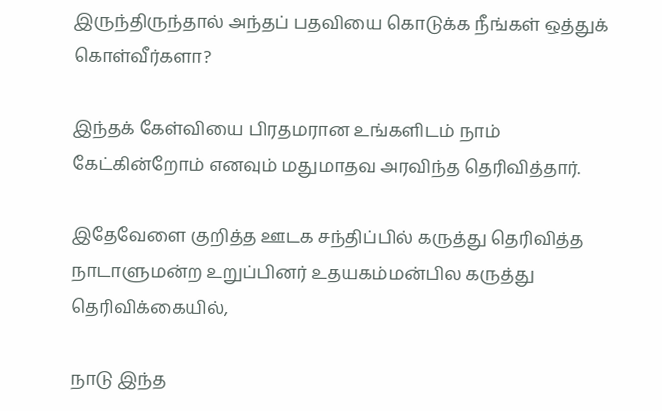இருந்திருந்தால் அந்தப் பதவியை கொடுக்க நீங்கள் ஒத்துக் கொள்வீர்களா?

இந்தக் கேள்வியை பிரதமரான உங்களிடம் நாம் கேட்கின்றோம் எனவும் மதுமாதவ அரவிந்த தெரிவித்தார்.

இதேவேளை குறித்த ஊடக சந்திப்பில் கருத்து தெரிவித்த நாடாளுமன்ற உறுப்பினர் உதயகம்மன்பில கருத்து தெரிவிக்கையில்,

நாடு இந்த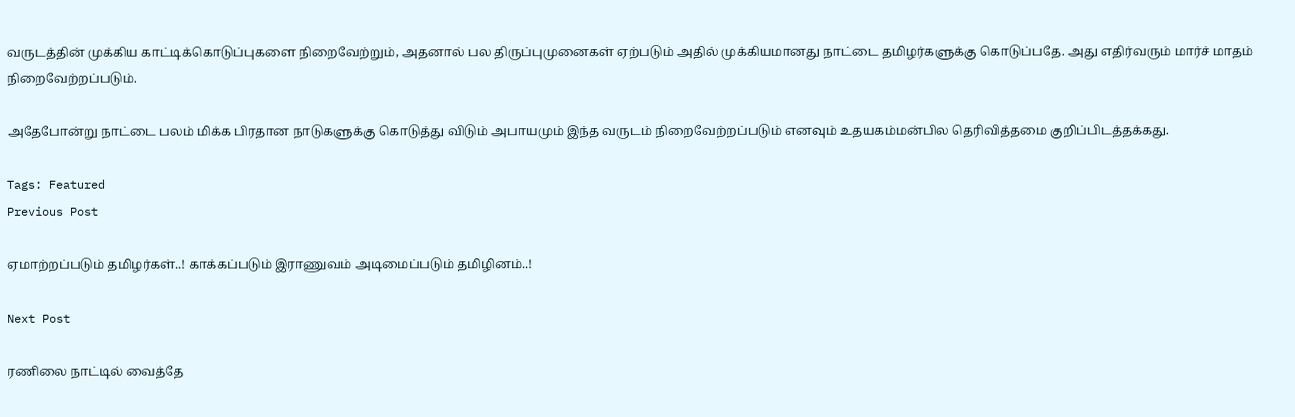வருடத்தின் முக்கிய காட்டிக்கொடுப்புகளை நிறைவேற்றும், அதனால் பல திருப்புமுனைகள் ஏற்படும் அதில் முக்கியமானது நாட்டை தமிழர்களுக்கு கொடுப்பதே. அது எதிர்வரும் மார்ச் மாதம் நிறைவேற்றப்படும்.

அதேபோன்று நாட்டை பலம் மிக்க பிரதான நாடுகளுக்கு கொடுத்து விடும் அபாயமும் இந்த வருடம் நிறைவேற்றப்படும் எனவும் உதயகம்மன்பில தெரிவித்தமை குறிப்பிடத்தக்கது.

Tags: Featured
Previous Post

ஏமாற்றப்படும் தமிழர்கள்..! காக்கப்படும் இராணுவம் அடிமைப்படும் தமிழினம்..!

Next Post

ரணிலை நாட்டில் வைத்தே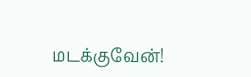மடக்குவேன்!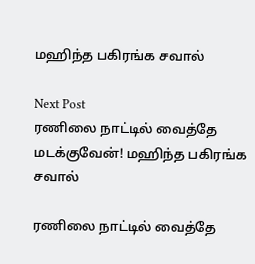மஹிந்த பகிரங்க சவால்

Next Post
ரணிலை நாட்டில் வைத்தே மடக்குவேன்! மஹிந்த பகிரங்க சவால்

ரணிலை நாட்டில் வைத்தே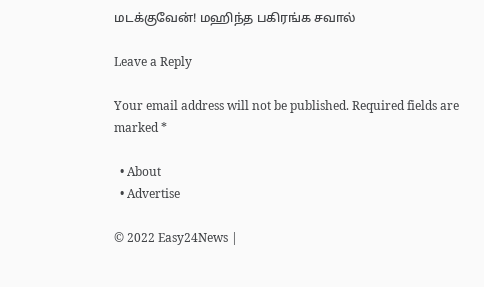மடக்குவேன்! மஹிந்த பகிரங்க சவால்

Leave a Reply

Your email address will not be published. Required fields are marked *

  • About
  • Advertise

© 2022 Easy24News |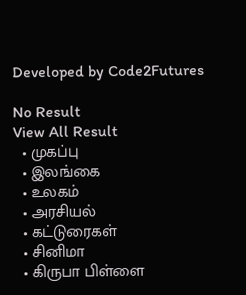Developed by Code2Futures

No Result
View All Result
  • முகப்பு
  • இலங்கை
  • உலகம்
  • அரசியல்
  • கட்டுரைகள்
  • சினிமா
  • கிருபா பிள்ளை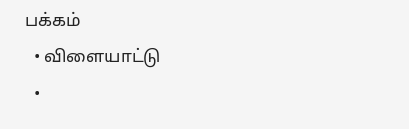பக்கம்
  • விளையாட்டு
  •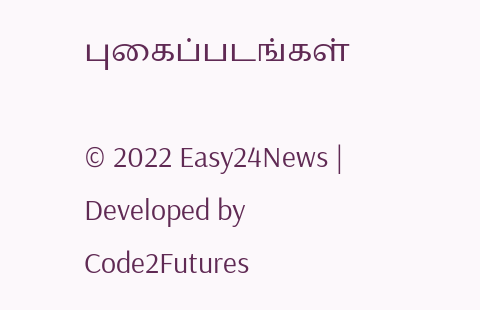புகைப்படங்கள்

© 2022 Easy24News | Developed by Code2Futures